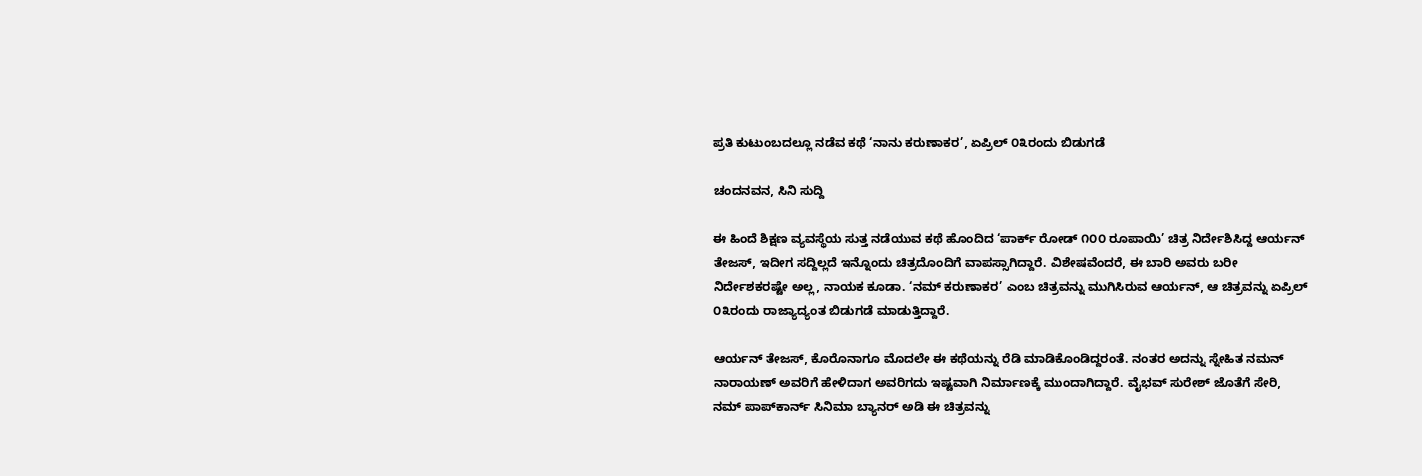ಪ್ರತಿ ಕುಟುಂಬದಲ್ಲೂ ನಡೆವ ಕಥೆ ‘ನಾನು ಕರುಣಾಕರ’, ಏಪ್ರಿಲ್ ೦೩ರಂದು ಬಿಡುಗಡೆ

ಚಂದನವನ, ಸಿನಿ ಸುದ್ದಿ

ಈ ಹಿಂದೆ ಶಿಕ್ಷಣ ವ್ಯವಸ್ಥೆಯ ಸುತ್ತ ನಡೆಯುವ ಕಥೆ ಹೊಂದಿದ ‘ಪಾರ್ಕ್ ರೋಡ್ ೧೦೦ ರೂಪಾಯಿ’ ಚಿತ್ರ ನಿರ್ದೇಶಿಸಿದ್ದ ಆರ್ಯನ್ ತೇಜಸ್, ಇದೀಗ ಸದ್ದಿಲ್ಲದೆ ಇನ್ನೊಂದು ಚಿತ್ರದೊಂದಿಗೆ ವಾಪಸ್ಸಾಗಿದ್ದಾರೆ. ವಿಶೇಷವೆಂದರೆ, ಈ ಬಾರಿ ಅವರು ಬರೀ ನಿರ್ದೇಶಕರಷ್ಟೇ ಅಲ್ಲ, ನಾಯಕ ಕೂಡಾ. ‘ನಮ್ ಕರುಣಾಕರ’ ಎಂಬ ಚಿತ್ರವನ್ನು ಮುಗಿಸಿರುವ ಆರ್ಯನ್, ಆ ಚಿತ್ರವನ್ನು ಏಪ್ರಿಲ್ ೦೩ರಂದು ರಾಜ್ಯಾದ್ಯಂತ ಬಿಡುಗಡೆ ಮಾಡುತ್ತಿದ್ದಾರೆ.

ಆರ್ಯನ್ ತೇಜಸ್, ಕೊರೊನಾಗೂ ಮೊದಲೇ ಈ ಕಥೆಯನ್ನು ರೆಡಿ ಮಾಡಿಕೊಂಡಿದ್ದರಂತೆ. ನಂತರ ಅದನ್ನು ಸ್ನೇಹಿತ ನಮನ್ ನಾರಾಯಣ್ ಅವರಿಗೆ ಹೇಳಿದಾಗ ಅವರಿಗದು ಇಷ್ಟವಾಗಿ ನಿರ್ಮಾಣಕ್ಕೆ ಮುಂದಾಗಿದ್ದಾರೆ. ವೈಭವ್ ಸುರೇಶ್ ಜೊತೆಗೆ ಸೇರಿ, ನಮ್ ಪಾಪ್‌ಕಾರ್ನ್ ಸಿನಿಮಾ ಬ್ಯಾನರ್ ಅಡಿ ಈ ಚಿತ್ರವನ್ನು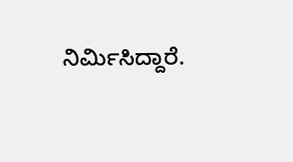ನಿರ್ಮಿಸಿದ್ದಾರೆ.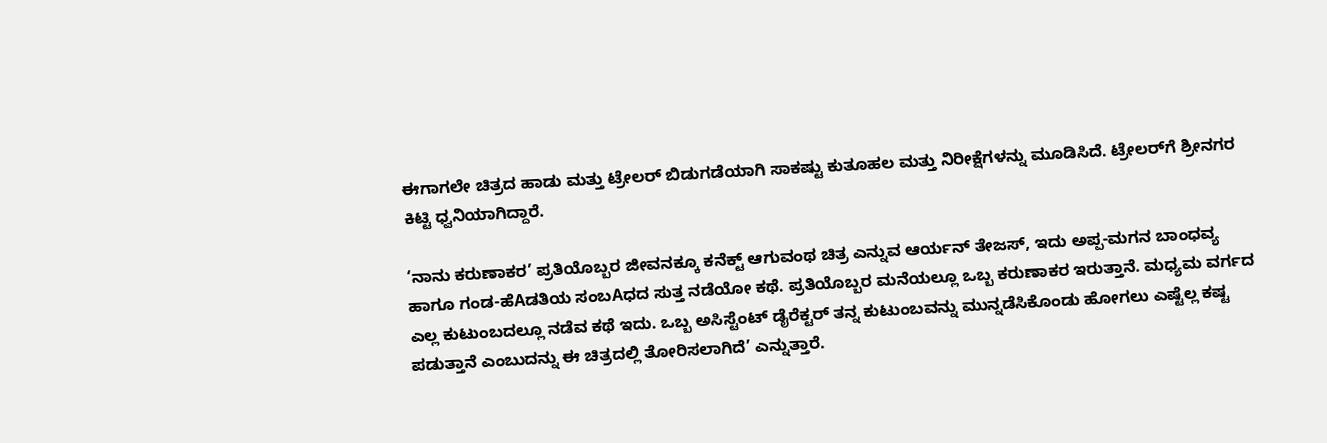ಈಗಾಗಲೇ ಚಿತ್ರದ ಹಾಡು ಮತ್ತು ಟ್ರೇಲರ್ ಬಿಡುಗಡೆಯಾಗಿ ಸಾಕಷ್ಟು ಕುತೂಹಲ ಮತ್ತು ನಿರೀಕ್ಷೆಗಳನ್ನು ಮೂಡಿಸಿದೆ. ಟ್ರೇಲರ್‌ಗೆ ಶ್ರೀನಗರ ಕಿಟ್ಟಿ ಧ್ವನಿಯಾಗಿದ್ದಾರೆ.

‘ನಾನು ಕರುಣಾಕರ’ ಪ್ರತಿಯೊಬ್ಬರ ಜೀವನಕ್ಕೂ ಕನೆಕ್ಟ್ ಆಗುವಂಥ ಚಿತ್ರ ಎನ್ನುವ ಆರ್ಯನ್ ತೇಜಸ್, ಇದು ಅಪ್ಪ-ಮಗನ ಬಾಂಧವ್ಯ ಹಾಗೂ ಗಂಡ-ಹೆAಡತಿಯ ಸಂಬAಧದ ಸುತ್ತ ನಡೆಯೋ ಕಥೆ. ಪ್ರತಿಯೊಬ್ಬರ ಮನೆಯಲ್ಲೂ ಒಬ್ಬ ಕರುಣಾಕರ ಇರುತ್ತಾನೆ. ಮಧ್ಯಮ ವರ್ಗದ ಎಲ್ಲ ಕುಟುಂಬದಲ್ಲೂ ನಡೆವ ಕಥೆ ಇದು. ಒಬ್ಬ ಅಸಿಸ್ಟೆಂಟ್ ಡೈರೆಕ್ಟರ್ ತನ್ನ ಕುಟುಂಬವನ್ನು ಮುನ್ನಡೆಸಿಕೊಂಡು ಹೋಗಲು ಎಷ್ಟೆಲ್ಲ ಕಷ್ಟ ಪಡುತ್ತಾನೆ ಎಂಬುದನ್ನು ಈ ಚಿತ್ರದಲ್ಲಿ ತೋರಿಸಲಾಗಿದೆ’ ಎನ್ನುತ್ತಾರೆ.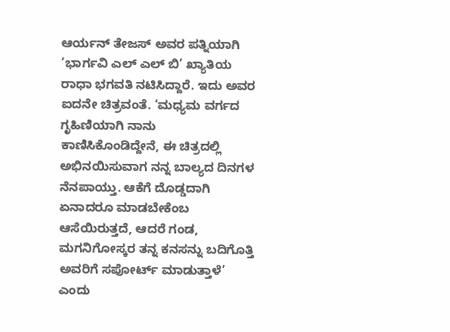ಆರ್ಯನ್ ತೇಜಸ್ ಅವರ ಪತ್ನಿಯಾಗಿ ‘ಭಾರ್ಗವಿ ಎಲ್ ಎಲ್ ಬಿ’ ಖ್ಯಾತಿಯ ರಾಧಾ ಭಗವತಿ ನಟಿಸಿದ್ದಾರೆ. ಇದು ಅವರ ಐದನೇ ಚಿತ್ರವಂತೆ. ‘ಮಧ್ಯಮ ವರ್ಗದ ಗೃಹಿಣಿಯಾಗಿ ನಾನು ಕಾಣಿಸಿಕೊಂಡಿದ್ದೇನೆ, ಈ ಚಿತ್ರದಲ್ಲಿ ಅಭಿನಯಿಸುವಾಗ ನನ್ನ ಬಾಲ್ಯದ ದಿನಗಳ ನೆನಪಾಯ್ತು. ಆಕೆಗೆ ದೊಡ್ಡದಾಗಿ ಏನಾದರೂ ಮಾಡಬೇಕೆಂಬ ಆಸೆಯಿರುತ್ತದೆ, ಆದರೆ ಗಂಡ, ಮಗನಿಗೋಸ್ಕರ ತನ್ನ ಕನಸನ್ನು ಬದಿಗೊತ್ತಿ ಅವರಿಗೆ ಸಪೋರ್ಟ್ ಮಾಡುತ್ತಾಳೆ’ ಎಂದು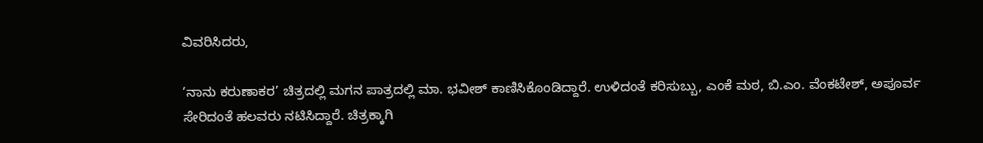ವಿವರಿಸಿದರು,

‘ನಾನು ಕರುಣಾಕರ’ ಚಿತ್ರದಲ್ಲಿ ಮಗನ ಪಾತ್ರದಲ್ಲಿ ಮಾ. ಭವೀಶ್ ಕಾಣಿಸಿಕೊಂಡಿದ್ದಾರೆ. ಉಳಿದಂತೆ ಕರಿಸುಬ್ಬು, ಎಂಕೆ ಮಠ, ಬಿ.ಎಂ. ವೆಂಕಟೇಶ್, ಅಪೂರ್ವ ಸೇರಿದಂತೆ ಹಲವರು ನಟಿಸಿದ್ದಾರೆ. ಚಿತ್ರಕ್ಕಾಗಿ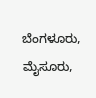ಬೆಂಗಳೂರು, ಮೈಸೂರು,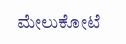ಮೇಲುಕೋಟೆ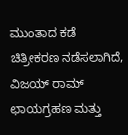ಮುಂತಾದ ಕಡೆ ಚಿತ್ರೀಕರಣ ನಡೆಸಲಾಗಿದೆ, ವಿಜಯ್ ರಾಮ್ ಛಾಯಗ್ರಹಣ ಮತ್ತು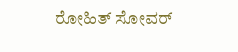ರೋಹಿತ್ ಸೋವರ್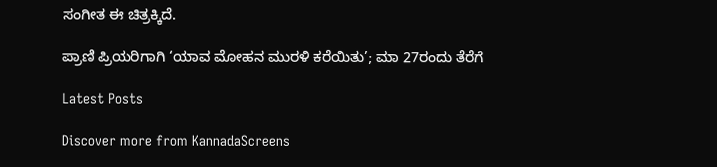ಸಂಗೀತ ಈ ಚಿತ್ರಕ್ಕಿದೆ.

ಪ್ರಾಣಿ ಪ್ರಿಯರಿಗಾಗಿ ‘ಯಾವ ಮೋಹನ ಮುರಳಿ ಕರೆಯಿತು’; ಮಾ 27ರಂದು ತೆರೆಗೆ

Latest Posts

Discover more from KannadaScreens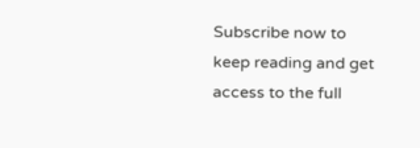Subscribe now to keep reading and get access to the full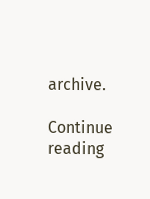archive.

Continue reading